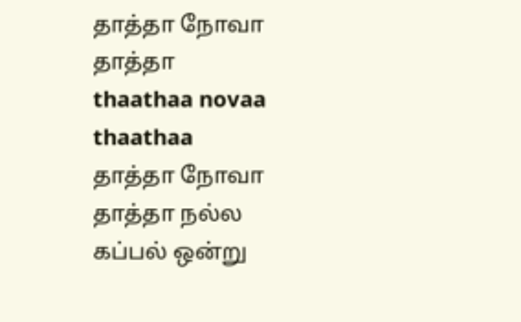தாத்தா நோவா தாத்தா
thaathaa novaa thaathaa
தாத்தா நோவா தாத்தா நல்ல கப்பல் ஒன்று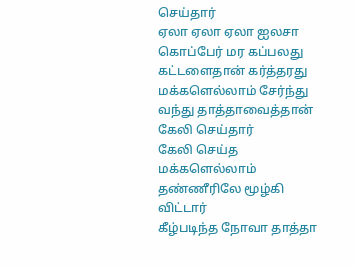செய்தார்
ஏலா ஏலா ஏலா ஐலசா
கொப்பேர் மர கப்பலது கட்டளைதான் கர்த்தரது
மக்களெல்லாம் சேர்ந்து வந்து தாத்தாவைத்தான் கேலி செய்தார்
கேலி செய்த மக்களெல்லாம் தண்ணீரிலே மூழ்கி விட்டார்
கீழ்படிந்த நோவா தாத்தா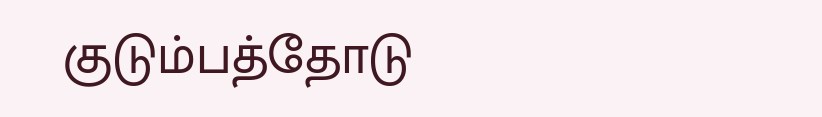குடும்பத்தோடு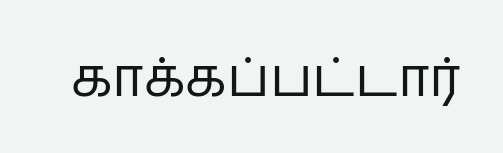காக்கப்பட்டார்